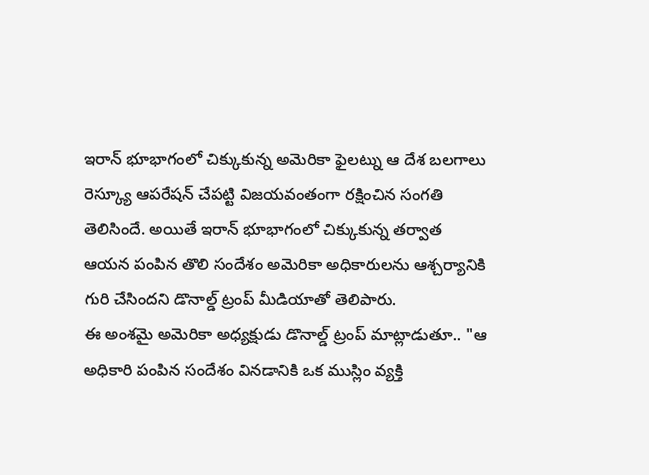ఇరాన్ భూభాగంలో చిక్కుకున్న అమెరికా ఫైలట్ను ఆ దేశ బలగాలు రెస్క్యూ ఆపరేషన్ చేపట్టి విజయవంతంగా రక్షించిన సంగతి తెలిసిందే. అయితే ఇరాన్ భూభాగంలో చిక్కుకున్న తర్వాత ఆయన పంపిన తొలి సందేశం అమెరికా అధికారులను ఆశ్చర్యానికి గురి చేసిందని డొనాల్డ్ ట్రంప్ మీడియాతో తెలిపారు.
ఈ అంశమై అమెరికా అధ్యక్షుడు డొనాల్డ్ ట్రంప్ మాట్లాడుతూ.. "ఆ అధికారి పంపిన సందేశం వినడానికి ఒక ముస్లిం వ్యక్తి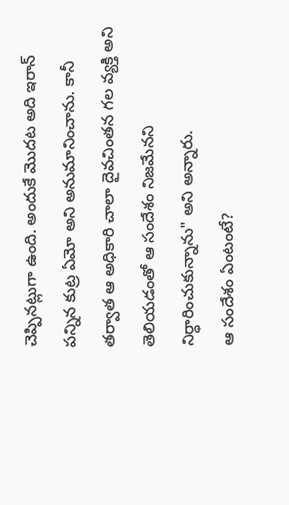చెప్పినట్లుగా ఉంది. అందుకే మొదట అది ఇరాన్ పన్నిన కుట్ర ఏమో అని అనుమానించాను. కానీ తర్వాత ఆ అధికారి చాలా దైవచింతన గల వ్యక్తి అని తెలియడంతో ఆ సందేశం నిజమేనని నిర్ధారించుకున్నాను" అని అన్నారు.
ఆ సందేశం ఏంటంటే?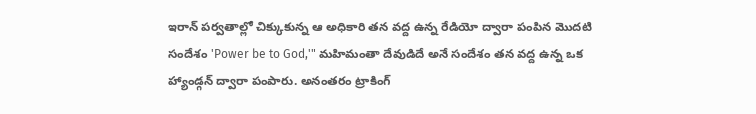ఇరాన్ పర్వతాల్లో చిక్కుకున్న ఆ అధికారి తన వద్ద ఉన్న రేడియో ద్వారా పంపిన మొదటి సందేశం 'Power be to God,'" మహిమంతా దేవుడిదే అనే సందేశం తన వద్ద ఉన్న ఒక హ్యాండ్గన్ ద్వారా పంపారు. అనంతరం ట్రాకింగ్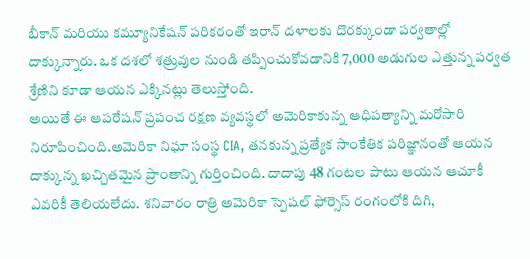బీకాన్ మరియు కమ్యూనికేషన్ పరికరంతో ఇరాన్ దళాలకు దొరక్కుండా పర్వతాల్లో దాక్కున్నారు. ఒక దశలో శత్రువుల నుండి తప్పించుకోవడానికి 7,000 అడుగుల ఎత్తున్న పర్వత శ్రేణిని కూడా ఆయన ఎక్కినట్లు తెలుస్తోంది.
అయితే ఈ ఆపరేషన్ ప్రపంచ రక్షణ వ్యవస్థలో అమెరికాకున్న ఆధిపత్యాన్ని మరోసారి నిరూపించింది.అమెరికా నిఘా సంస్థ CIA, తనకున్న ప్రత్యేక సాంకేతిక పరిజ్ఞానంతో ఆయన దాక్కున్న ఖచ్చితమైన ప్రాంతాన్ని గుర్తించింది. దాదాపు 48 గంటల పాటు ఆయన ఆచూకీ ఎవరికీ తెలియలేదు. శనివారం రాత్రి అమెరికా స్పెషల్ ఫోర్సెస్ రంగంలోకి దిగి,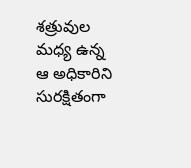శత్రువుల మధ్య ఉన్న ఆ అధికారిని సురక్షితంగా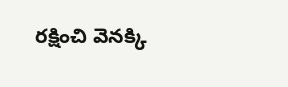రక్షించి వెనక్కి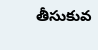తీసుకువ